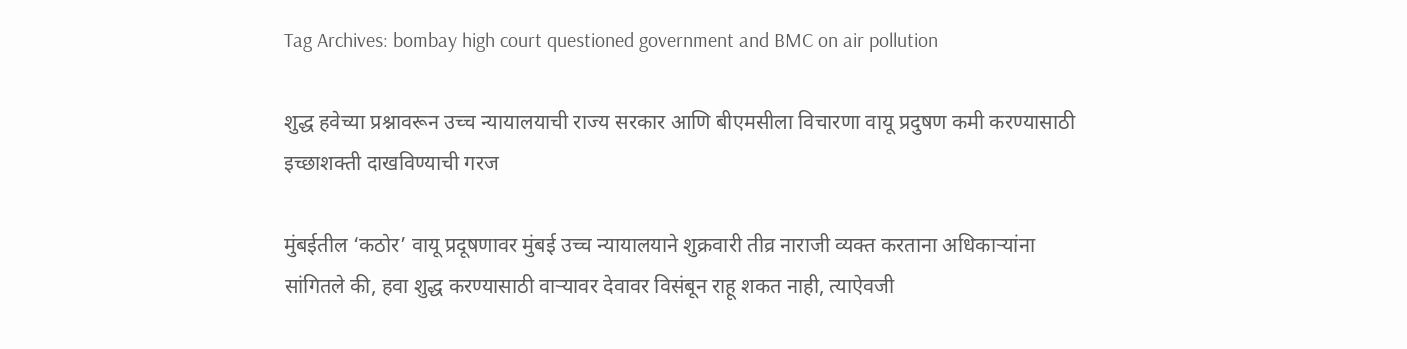Tag Archives: bombay high court questioned government and BMC on air pollution

शुद्ध हवेच्या प्रश्नावरून उच्च न्यायालयाची राज्य सरकार आणि बीएमसीला विचारणा वायू प्रदुषण कमी करण्यासाठी इच्छाशक्ती दाखविण्याची गरज

मुंबईतील ‘कठोर’ वायू प्रदूषणावर मुंबई उच्च न्यायालयाने शुक्रवारी तीव्र नाराजी व्यक्त करताना अधिकाऱ्यांना सांगितले की, हवा शुद्ध करण्यासाठी वाऱ्यावर देवावर विसंबून राहू शकत नाही, त्याऐवजी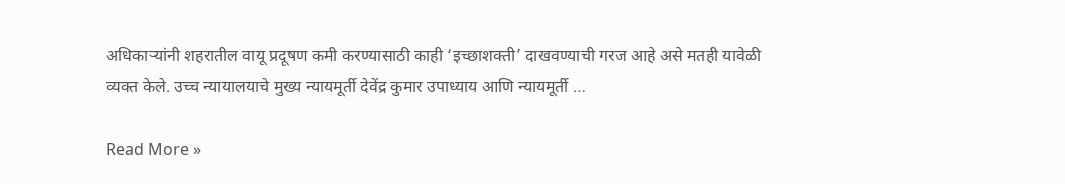अधिकाऱ्यांनी शहरातील वायू प्रदूषण कमी करण्यासाठी काही ‘इच्छाशक्ती’ दाखवण्याची गरज आहे असे मतही यावेळी व्यक्त केले. उच्च न्यायालयाचे मुख्य न्यायमूर्ती देवेंद्र कुमार उपाध्याय आणि न्यायमूर्ती …

Read More »